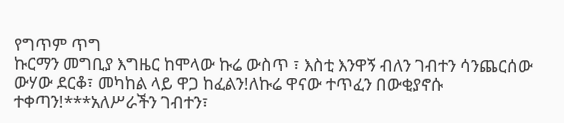የግጥም ጥግ
ኩርማን መግቢያ እግዜር ከሞላው ኩሬ ውስጥ ፣ እስቲ እንዋኝ ብለን ገብተን ሳንጨርሰው ውሃው ደርቆ፣ መካከል ላይ ዋጋ ከፈልን!ለኩሬ ዋናው ተጥፈን በውቂያኖሱ ተቀጣን!***አለሥራችን ገብተን፣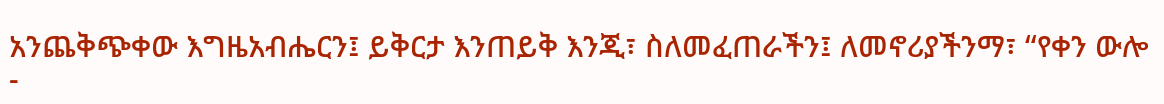አንጨቅጭቀው እግዜአብሔርን፤ ይቅርታ እንጠይቅ እንጂ፣ ስለመፈጠራችን፤ ለመኖሪያችንማ፣ “የቀን ውሎ -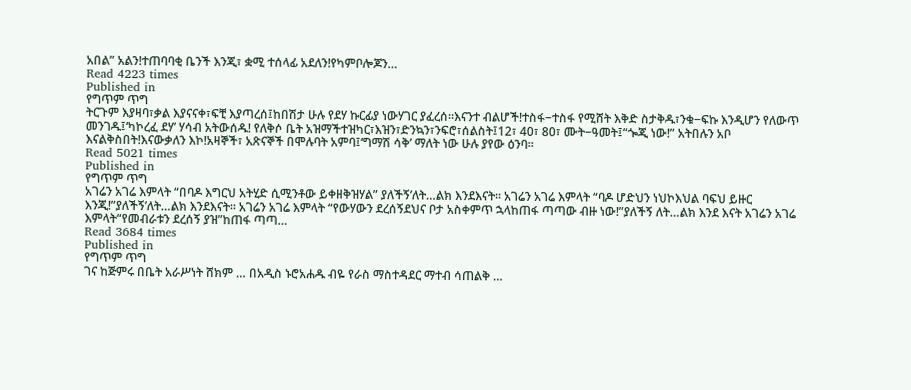አበል” አልን!ተጠባባቂ ቤንች እንጂ፣ ቋሚ ተሰላፊ አደለን!የካምቦሎጆን…
Read 4223 times
Published in
የግጥም ጥግ
ትርጉም እያዛባ፣ቃል እያናናቀ፣ፍቺ እያጣረሰ፤ከበሽታ ሁሉ የደሃ ኩርፊያ ነውሃገር ያፈረሰ።እናንተ ብልሆች!ተስፋ−ተስፋ የሚሸት እቅድ ስታቅዱ፣ንቁ−ፍኩ እንዲሆን የለውጥ መንገዱ፤‘ካኮረፈ ደሃ’ ሃሳብ አትውሰዱ! የለቅሶ ቤት አዝማችተዝካር፣እዝን፣ድንኳን፣ንፍሮ፣ሰልስት፤12፣ 40፣ 80፣ ሙት−ዓመት፤“ጐጂ ነው!” አትበሉን አቦ እናልቅስበት!እናውቃለን እኮ!አዛኞች፣ አጽናኞች በሞሉባት አምባ፤‘ግማሽ ሳቅ’ ማለት ነው ሁሉ ያየው ዕንባ።
Read 5021 times
Published in
የግጥም ጥግ
አገሬን አገሬ እምላት “በባዶ እግርህ አትሂድ ሲሚንቶው ይቀዘቅዝሃል” ያለችኝ’ለት…ልክ እንደእናት፡፡ አገሬን አገሬ እምላት “ባዶ ሆድህን ነህኮእህል ባፍህ ይዙር እንጂ!”ያለችኝ’ለት…ልክ እንደእናት፡፡ አገሬን አገሬ እምላት “የውሃውን ደረሰኝደህና ቦታ አስቀምጥ ኋላከጠፋ ጣጣው ብዙ ነው!”ያለችኝ ለት…ልክ እንደ እናት አገሬን አገሬ እምላት“የመብራቱን ደረሰኝ ያዝ”ከጠፋ ጣጣ…
Read 3684 times
Published in
የግጥም ጥግ
ገና ከጅምሩ በቤት አራሥነት ሸክም … በአዲስ ኑሮአሐዱ ብዬ የራስ ማስተዳደር ማተብ ሳጠልቅ …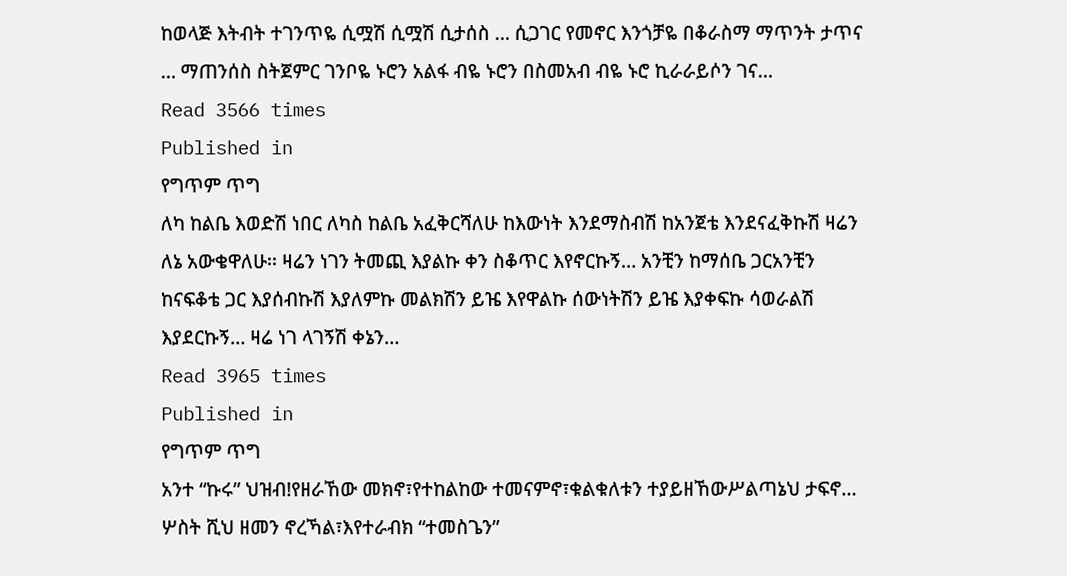ከወላጅ እትብት ተገንጥዬ ሲሟሽ ሲሟሽ ሲታሰስ … ሲጋገር የመኖር እንጎቻዬ በቆራስማ ማጥንት ታጥና … ማጠንሰስ ስትጀምር ገንቦዬ ኑሮን አልፋ ብዬ ኑሮን በስመአብ ብዬ ኑሮ ኪራራይሶን ገና…
Read 3566 times
Published in
የግጥም ጥግ
ለካ ከልቤ እወድሽ ነበር ለካስ ከልቤ አፈቅርሻለሁ ከእውነት እንደማስብሽ ከአንጀቴ እንደናፈቅኩሽ ዛሬን ለኔ አውቄዋለሁ፡፡ ዛሬን ነገን ትመጪ እያልኩ ቀን ስቆጥር እየኖርኩኝ… አንቺን ከማሰቤ ጋርአንቺን ከናፍቆቴ ጋር እያሰብኩሽ እያለምኩ መልክሽን ይዤ እየዋልኩ ሰውነትሽን ይዤ እያቀፍኩ ሳወራልሽ እያደርኩኝ… ዛሬ ነገ ላገኝሽ ቀኔን…
Read 3965 times
Published in
የግጥም ጥግ
አንተ “ኩሩ” ህዝብ!የዘራኸው መክኖ፣የተከልከው ተመናምኖ፣ቁልቁለቱን ተያይዘኸውሥልጣኔህ ታፍኖ… ሦስት ሺህ ዘመን ኖረኻል፣እየተራብክ “ተመስጌን”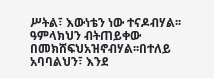ሥትል፣ እውነቴን ነው ተናዶብሃል፡፡ዓምላክህን ብትጠይቀው በመክሸፍህአዝኖብሃል፡፡በተለይ አባባልህን፣ እንደ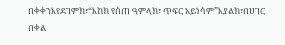በቀቀንእየደገምክ፣“እከክ የሰጠ ዓምላክ፣ ጥፍር አይነሳም”እያልክ፣በሀገር በቀል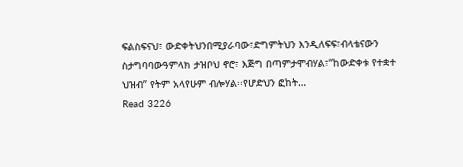ፍልስፍናህ፣ ውድቀትህንበሚያራባው፣ድግምትህን እንዲለፍፍ፣ብላቴናውን ስታግባባውዓምላክ ታዝቦህ ኖሮ፣ እጅግ በጣምታሞብሃል፣“ከውድቀቱ የተቋተ ህዝብ” የትም አላየሁም ብሎሃል፡፡የሆድህን ፎከት…
Read 3226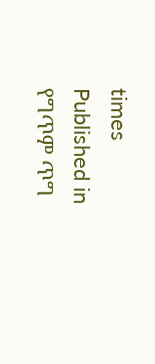times
Published in
የግጥም ጥግ